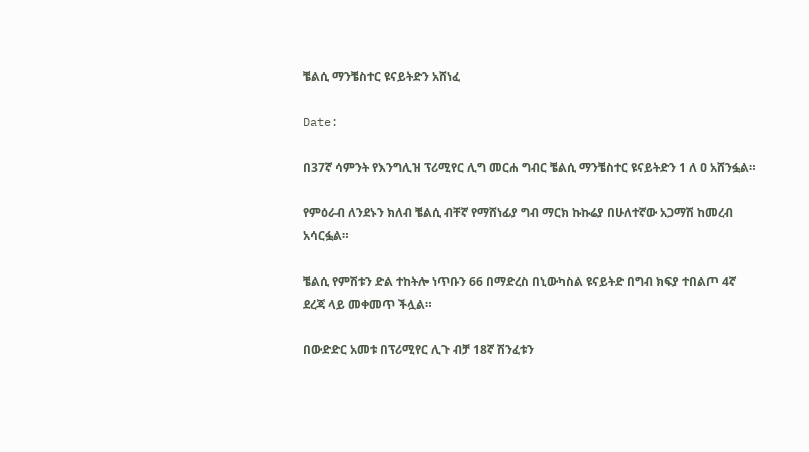ቼልሲ ማንቼስተር ዩናይትድን አሸነፈ

Date:

በ37ኛ ሳምንት የእንግሊዝ ፕሪሚየር ሊግ መርሐ ግብር ቼልሲ ማንቼስተር ዩናይትድን 1 ለ ዐ አሸንፏል።

የምዕራብ ለንደኑን ክለብ ቼልሲ ብቸኛ የማሸነፊያ ግብ ማርክ ኩኩሬያ በሁለተኛው አጋማሽ ከመረብ አሳርፏል።

ቼልሲ የምሽቱን ድል ተከትሎ ነጥቡን 66 በማድረስ በኒውካስል ዩናይትድ በግብ ክፍያ ተበልጦ 4ኛ ደረጃ ላይ መቀመጥ ችሏል።

በውድድር አመቱ በፕሪሚየር ሊጉ ብቻ 18ኛ ሽንፈቱን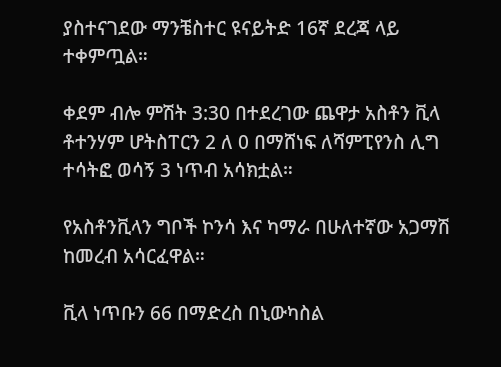ያስተናገደው ማንቼስተር ዩናይትድ 16ኛ ደረጃ ላይ ተቀምጧል።

ቀደም ብሎ ምሽት 3:30 በተደረገው ጨዋታ አስቶን ቪላ ቶተንሃም ሆትስፐርን 2 ለ 0 በማሸነፍ ለሻምፒየንስ ሊግ ተሳትፎ ወሳኝ 3 ነጥብ አሳክቷል።

የአስቶንቪላን ግቦች ኮንሳ እና ካማራ በሁለተኛው አጋማሽ ከመረብ አሳርፈዋል።

ቪላ ነጥቡን 66 በማድረስ በኒውካስል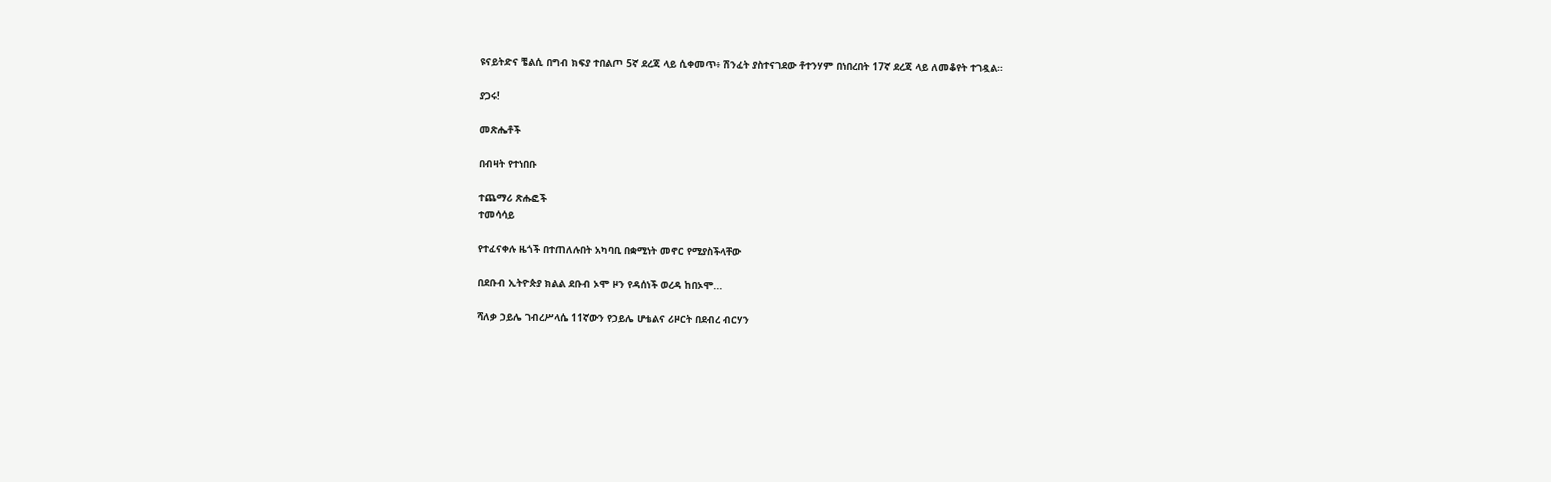ዩናይትድና ቼልሲ በግብ ክፍያ ተበልጦ 5ኛ ደረጃ ላይ ሲቀመጥ፥ ሽንፈት ያስተናገደው ቶተንሃም በነበረበት 17ኛ ደረጃ ላይ ለመቆየት ተገዷል።

ያጋሩ!

መጽሔቶች

በብዛት የተነበቡ

ተጨማሪ ጽሑፎች
ተመሳሳይ

የተፈናቀሉ ዜጎች በተጠለሉበት አካባቢ በቋሚነት መኖር የሚያስችላቸው

በደቡብ ኢትዮጵያ ክልል ደቡብ ኦሞ ዞን የዳሰነች ወረዳ ከበኦሞ...

ሻለቃ ኃይሌ ገብረሥላሴ 11ኛውን የኃይሌ ሆቴልና ሪዞርት በደብረ ብርሃን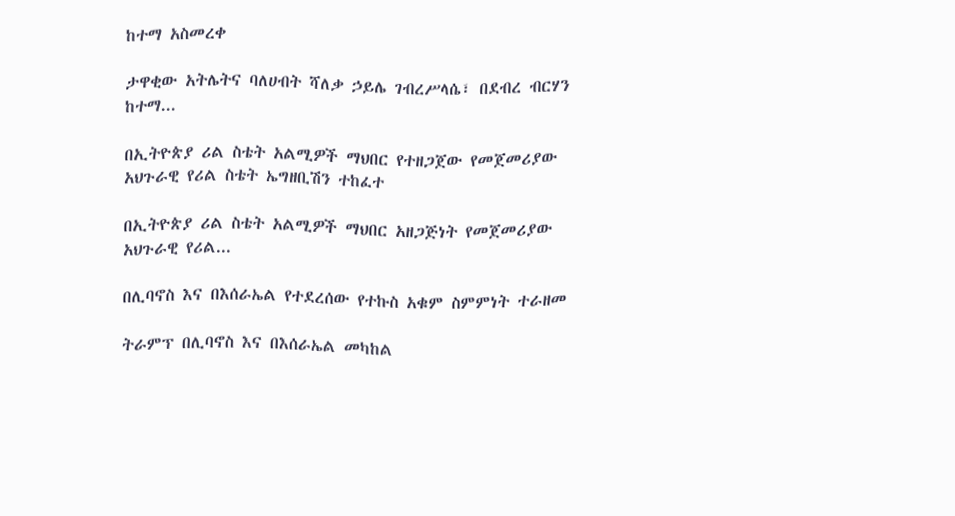ከተማ አስመረቀ

ታዋቂው አትሌትና ባለሀብት ሻለቃ ኃይሌ ገብረሥላሴ፣ በደብረ ብርሃን ከተማ...

በኢትዮጵያ ሪል ስቴት አልሚዎች ማህበር የተዘጋጀው የመጀመሪያው አህጉራዊ የሪል ስቴት ኤግዘቢሽን ተከፈተ

በኢትዮጵያ ሪል ስቴት አልሚዎች ማህበር አዘጋጅነት የመጀመሪያው አህጉራዊ የሪል...

በሊባኖስ እና በእሰራኤል የተደረሰው የተኩስ አቁም ስምምነት ተራዘመ

ትራምፕ በሊባኖስ እና በእሰራኤል መካከል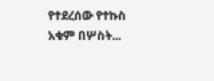የተደረሰው የተኩስ አቁም በሦስት...